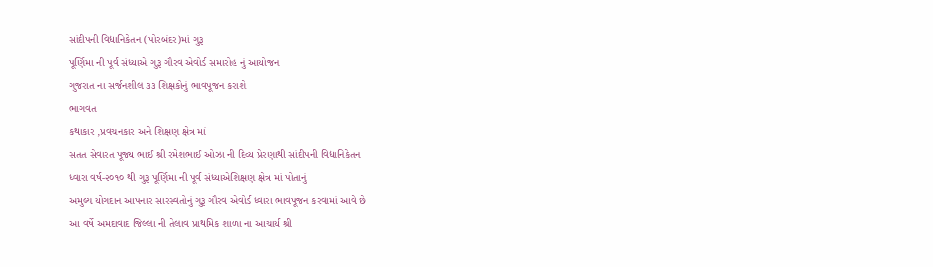સાંદીપની વિદ્યાનિકેતન (પોરબંદર)માં ગુરૂ
પૂર્ણિમા ની પૂર્વ સંધ્યાએ ગુરૂ ગૌરવ એવોર્ડ સમારોહ નું આયોજન
ગુજરાત ના સર્જનશીલ ૩૩ શિક્ષકોનું ભાવપૂજન કરાશે
ભાગવત
કથાકાર ,પ્રવચનકાર અને શિક્ષણ ક્ષેત્ર માં
સતત સેવારત પૂજ્ય ભાઈ શ્રી રમેશભાઈ ઓઝા ની દિવ્ય પ્રેરણાથી સાંદીપની વિદ્યાનિકેતન
ધ્વારા વર્ષ-૨૦૧૦ થી ગુરૂ પૂર્ણિમા ની પૂર્વ સંધ્યાએશિક્ષણ ક્ષેત્ર માં પોતાનું
અમુલ્ય યોગદાન આપનાર સારસ્વતોનું ગુરૂ ગૌરવ એવોર્ડ ધ્વારા ભાવપૂજન કરવામાં આવે છે
આ વર્ષે અમદાવાદ જિલ્લા ની તેલાવ પ્રાથમિક શાળા ના આચાર્ય શ્રી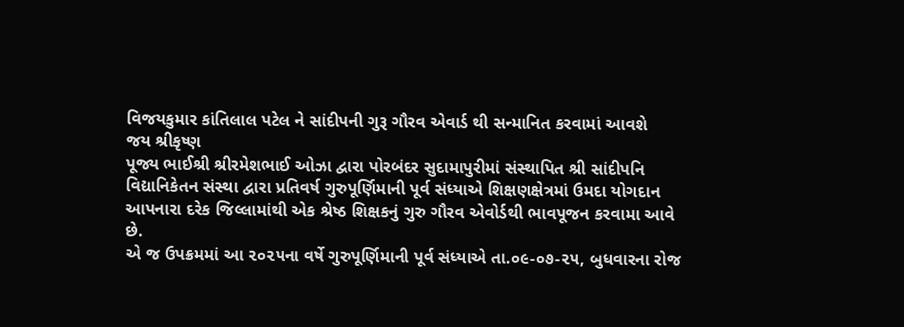વિજયકુમાર કાંતિલાલ પટેલ ને સાંદીપની ગુરૂ ગૌરવ એવાર્ડ થી સન્માનિત કરવામાં આવશે
જય શ્રીકૃષ્ણ
પૂજ્ય ભાઈશ્રી શ્રીરમેશભાઈ ઓઝા દ્વારા પોરબંદર સુદામાપુરીમાં સંસ્થાપિત શ્રી સાંદીપનિ વિદ્યાનિકેતન સંસ્થા દ્વારા પ્રતિવર્ષ ગુરુપૂર્ણિમાની પૂર્વ સંધ્યાએ શિક્ષણક્ષેત્રમાં ઉમદા યોગદાન આપનારા દરેક જિલ્લામાંથી એક શ્રેષ્ઠ શિક્ષકનું ગુરુ ગૌરવ એવોર્ડથી ભાવપૂજન કરવામા આવે છે.
એ જ ઉપક્રમમાં આ ૨૦૨૫ના વર્ષે ગુરુપૂર્ણિમાની પૂર્વ સંધ્યાએ તા.૦૯-૦૭-૨૫, બુધવારના રોજ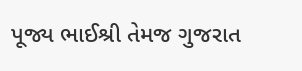પૂજ્ય ભાઈશ્રી તેમજ ગુજરાત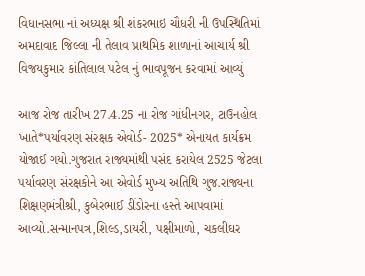વિધાનસભા નાં અધ્યક્ષ શ્રી શંકરભાઇ ચૌધરી ની ઉપસ્થિતિમાં અમદાવાદ જિલ્લા ની તેલાવ પ્રાથમિક શાળાનાં આચાર્ય શ્રી વિજયકુમાર કાંતિલાલ પટેલ નું ભાવપૂજન કરવામાં આવ્યું

આજ રોજ તારીખ 27.4.25 ના રોજ ગાંધીનગર, ટાઉનહોલ ખાતે*પર્યાવરણ સંરક્ષક એવોર્ડ- 2025* એનાયત કાર્યક્રમ યોજાઈ ગયો.ગુજરાત રાજ્યમાંથી પસંદ કરાયેલ 2525 જેટલા પર્યાવરણ સંરક્ષકોને આ એવોર્ડ મુખ્ય અતિથિ ગુજ.રાજ્યના શિક્ષણમંત્રીશ્રી, કુબેરભાઈ ડીંડોરના હસ્તે આપવામાં આવ્યો.સન્માનપત્ર,શિલ્ડ,ડાયરી, પક્ષીમાળો, ચકલીઘર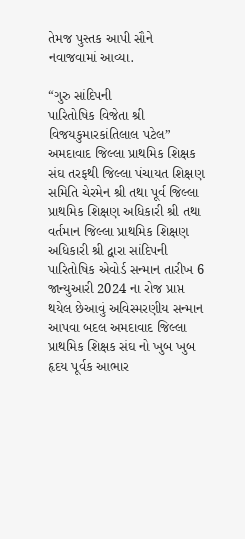તેમજ પુસ્તક આપી સૌને નવાજવામાં આવ્યા.

“ગુરુ સાંદિપની
પારિતોષિક વિજેતા શ્રી વિજયકુમારકાંતિલાલ પટેલ”
અમદાવાદ જિલ્લા પ્રાથમિક શિક્ષક સંઘ તરફથી જિલ્લા પંચાયત શિક્ષણ સમિતિ ચેરમેન શ્રી તથા પૂર્વ જિલ્લા પ્રાથમિક શિક્ષણ અધિકારી શ્રી તથા વર્તમાન જિલ્લા પ્રાથમિક શિક્ષણ અધિકારી શ્રી દ્વારા સાંદિપની પારિતોષિક એવોર્ડ સન્માન તારીખ 6 જાન્યુઆરી 2024 ના રોજ પ્રાપ્ત થયેલ છેઆવું અવિસ્મરણીય સન્માન આપવા બદલ અમદાવાદ જિલ્લા પ્રાથમિક શિક્ષક સંઘ નો ખુબ ખુબ હૃદય પૂર્વક આભાર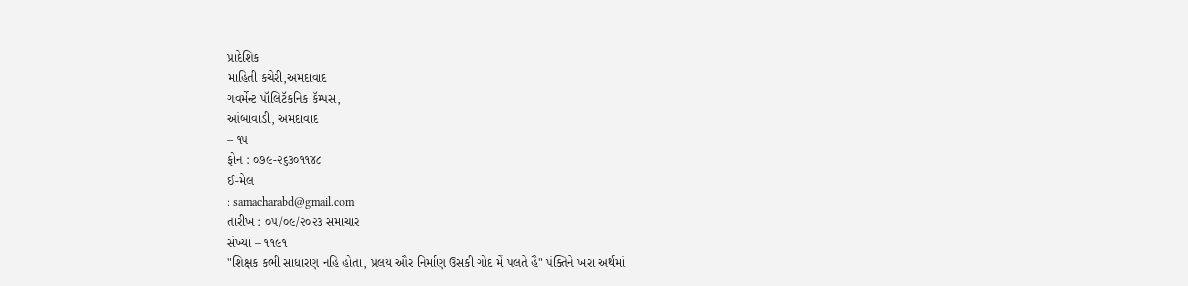પ્રાદેશિક
માહિતી કચેરી,અમદાવાદ
ગવર્મેન્ટ પૉલિટૅકનિક કૅમ્પસ,
આંબાવાડી, અમદાવાદ
– ૧૫
ફોન : ૦૭૯-૨૬૩૦૧૧૪૮
ઈ-મેલ
: samacharabd@gmail.com
તારીખ : ૦૫/૦૯/૨૦૨૩ સમાચાર
સંખ્યા – ૧૧૯૧
"શિક્ષક કભી સાધારણ નહિ હોતા, પ્રલય ઔર નિર્માણ ઉસકી ગોદ મેં પલતે હૈ" પંક્તિને ખરા અર્થમાં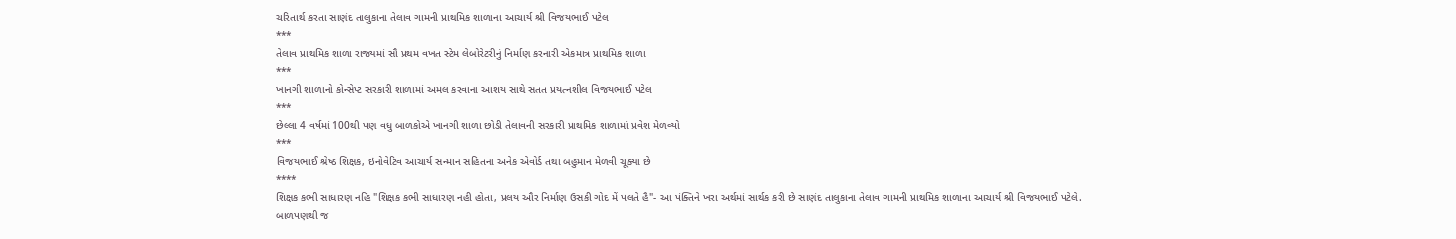ચરિતાર્થ કરતા સાણંદ તાલુકાના તેલાવ ગામની પ્રાથમિક શાળાના આચાર્ય શ્રી વિજયભાઈ પટેલ
***
તેલાવ પ્રાથમિક શાળા રાજ્યમાં સૌ પ્રથમ વખત સ્ટેમ લેબોરેટરીનું નિર્માણ કરનારી એકમાત્ર પ્રાથમિક શાળા
***
ખાનગી શાળાનો કોન્સેપ્ટ સરકારી શાળામાં અમલ કરવાના આશય સાથે સતત પ્રયત્નશીલ વિજયભાઈ પટેલ
***
છેલ્લા 4 વર્ષમાં 100થી પણ વધુ બાળકોએ ખાનગી શાળા છોડી તેલાવની સરકારી પ્રાથમિક શાળામાં પ્રવેશ મેળવ્યો
***
વિજયભાઈ શ્રેષ્ઠ શિક્ષક, ઇનોવેટિવ આચાર્ય સન્માન સહિતના અનેક એવોર્ડ તથા બહુમાન મેળવી ચૂક્યા છે
****
શિક્ષક કભી સાધારણ નહિ "શિક્ષક કભી સાધારણ નહી હોતા, પ્રલય ઔર નિર્માણ ઉસકી ગોદ મેં પલતે હૈ"- આ પંક્તિને ખરા અર્થમાં સાર્થક કરી છે સાણંદ તાલુકાના તેલાવ ગામની પ્રાથમિક શાળાના આચાર્ય શ્રી વિજયભાઈ પટેલે.
બાળપણથી જ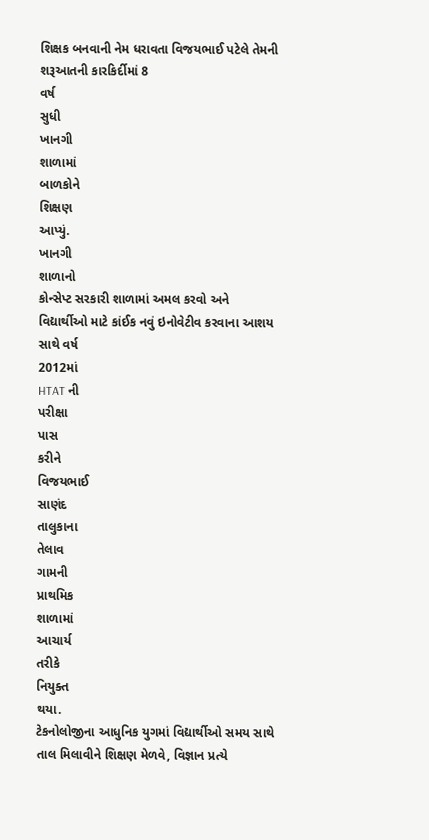શિક્ષક બનવાની નેમ ધરાવતા વિજયભાઈ પટેલે તેમની શરૂઆતની કારકિર્દીમાં 8
વર્ષ
સુધી
ખાનગી
શાળામાં
બાળકોને
શિક્ષણ
આપ્યું.
ખાનગી
શાળાનો
કોન્સેપ્ટ સરકારી શાળામાં અમલ કરવો અને વિદ્યાર્થીઓ માટે કાંઈક નવું ઇનોવેટીવ કરવાના આશય સાથે વર્ષ
2012માં
HTAT ની
પરીક્ષા
પાસ
કરીને
વિજયભાઈ
સાણંદ
તાલુકાના
તેલાવ
ગામની
પ્રાથમિક
શાળામાં
આચાર્ય
તરીકે
નિયુક્ત
થયા.
ટેકનોલોજીના આધુનિક યુગમાં વિદ્યાર્થીઓ સમય સાથે તાલ મિલાવીને શિક્ષણ મેળવે, વિજ્ઞાન પ્રત્યે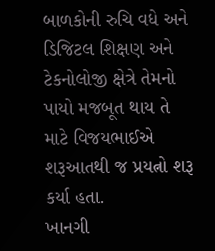બાળકોની રુચિ વધે અને ડિજિટલ શિક્ષણ અને ટેકનોલોજી ક્ષેત્રે તેમનો પાયો મજબૂત થાય તે માટે વિજયભાઈએ શરૂઆતથી જ પ્રયત્નો શરૂ કર્યા હતા.
ખાનગી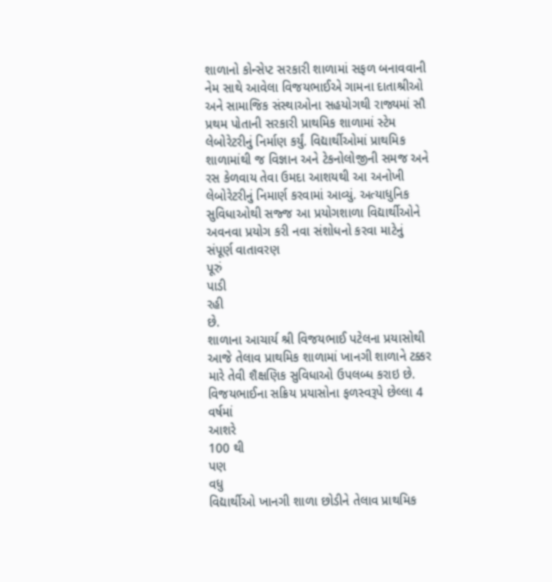શાળાનો કોન્સેપ્ટ સરકારી શાળામાં સફળ બનાવવાની નેમ સાથે આવેલા વિજયભાઈએ ગામના દાતાશ્રીઓ અને સામાજિક સંસ્થાઓના સહયોગથી રાજ્યમાં સૌ પ્રથમ પોતાની સરકારી પ્રાથમિક શાળામાં સ્ટેમ લેબોરેટરીનું નિર્માણ કર્યું. વિદ્યાર્થીઓમાં પ્રાથમિક શાળામાંથી જ વિજ્ઞાન અને ટેકનોલોજીની સમજ અને રસ કેળવાય તેવા ઉમદા આશયથી આ અનોખી લેબોરેટરીનું નિમાર્ણ કરવામાં આવ્યું. અત્યાધુનિક સુવિધાઓથી સજ્જ આ પ્રયોગશાળા વિદ્યાર્થીઓને અવનવા પ્રયોગ કરી નવા સંશોધનો કરવા માટેનું સંપૂર્ણ વાતાવરણ
પૂરું
પાડી
રહી
છે.
શાળાના આચાર્ય શ્રી વિજયભાઈ પટેલના પ્રયાસોથી આજે તેલાવ પ્રાથમિક શાળામાં ખાનગી શાળાને ટક્કર મારે તેવી શૈક્ષણિક સુવિધાઓ ઉપલબ્ધ કરાઇ છે. વિજયભાઈના સક્રિય પ્રયાસોના ફળસ્વરૂપે છેલ્લા 4
વર્ષમાં
આશરે
100 થી
પણ
વધુ
વિદ્યાર્થીઓ ખાનગી શાળા છોડીને તેલાવ પ્રાથમિક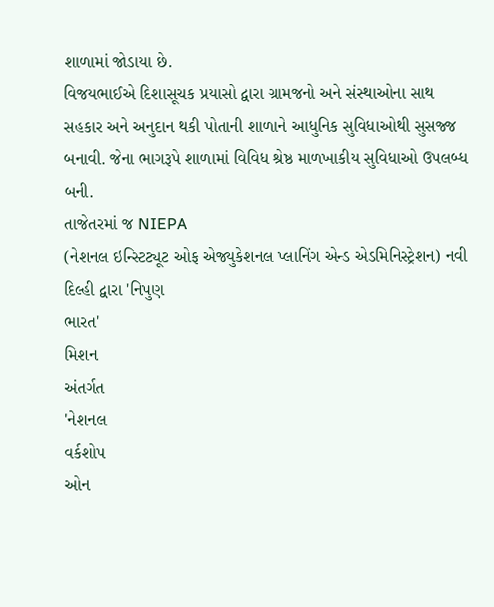શાળામાં જોડાયા છે.
વિજયભાઈએ દિશાસૂચક પ્રયાસો દ્વારા ગ્રામજનો અને સંસ્થાઓના સાથ સહકાર અને અનુદાન થકી પોતાની શાળાને આધુનિક સુવિધાઓથી સુસજ્જ બનાવી. જેના ભાગરૂપે શાળામાં વિવિધ શ્રેષ્ઠ માળખાકીય સુવિધાઓ ઉપલબ્ધ બની.
તાજેતરમાં જ NIEPA
(નેશનલ ઇન્સ્ટિટ્યૂટ ઓફ એજ્યુકેશનલ પ્લાનિંગ એન્ડ એડમિનિસ્ટ્રેશન) નવી દિલ્હી દ્વારા 'નિપુણ
ભારત'
મિશન
અંતર્ગત
'નેશનલ
વર્કશોપ
ઓન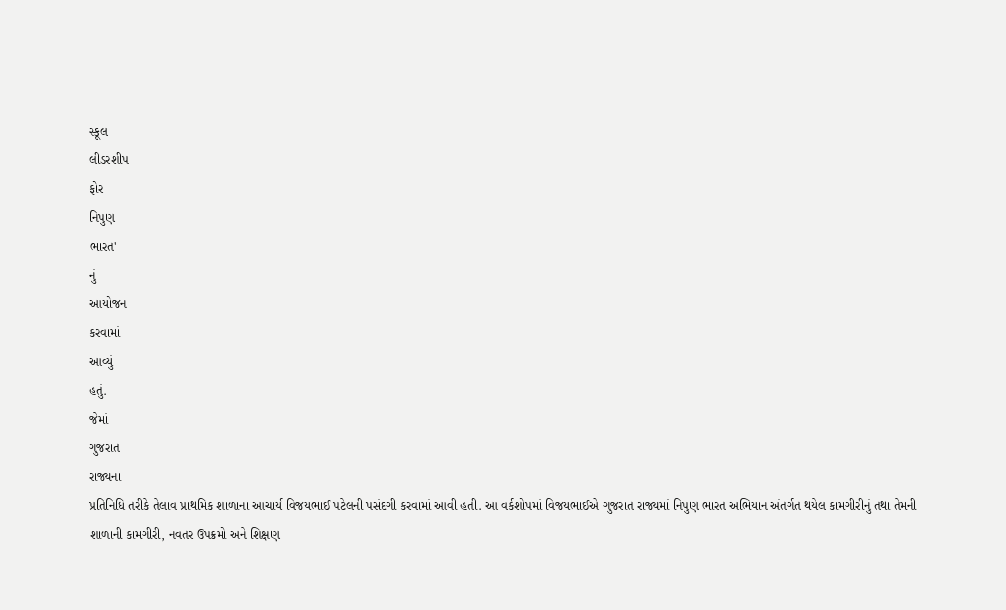સ્કૂલ
લીડરશીપ
ફોર
નિપુણ
ભારત'
નું
આયોજન
કરવામાં
આવ્યું
હતું.
જેમાં
ગુજરાત
રાજ્યના
પ્રતિનિધિ તરીકે તેલાવ પ્રાથમિક શાળાના આચાર્ય વિજયભાઈ પટેલની પસંદગી કરવામાં આવી હતી. આ વર્કશોપમાં વિજયભાઈએ ગુજરાત રાજ્યમાં નિપુણ ભારત અભિયાન અંતર્ગત થયેલ કામગીરીનું તથા તેમની શાળાની કામગીરી, નવતર ઉપક્રમો અને શિક્ષણ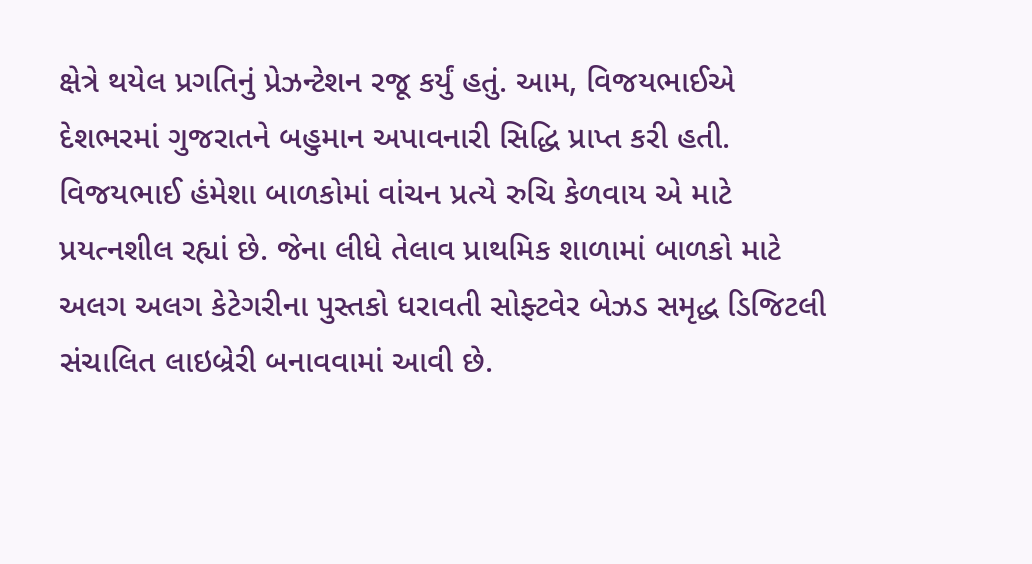ક્ષેત્રે થયેલ પ્રગતિનું પ્રેઝન્ટેશન રજૂ કર્યું હતું. આમ, વિજયભાઈએ દેશભરમાં ગુજરાતને બહુમાન અપાવનારી સિદ્ધિ પ્રાપ્ત કરી હતી.
વિજયભાઈ હંમેશા બાળકોમાં વાંચન પ્રત્યે રુચિ કેળવાય એ માટે પ્રયત્નશીલ રહ્યાં છે. જેના લીધે તેલાવ પ્રાથમિક શાળામાં બાળકો માટે અલગ અલગ કેટેગરીના પુસ્તકો ધરાવતી સોફ્ટવેર બેઝડ સમૃદ્ધ ડિજિટલી સંચાલિત લાઇબ્રેરી બનાવવામાં આવી છે.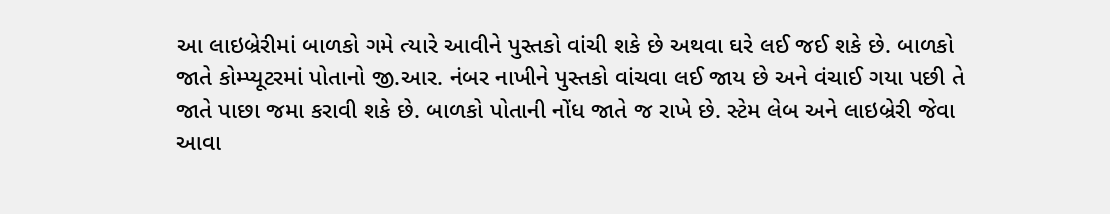આ લાઇબ્રેરીમાં બાળકો ગમે ત્યારે આવીને પુસ્તકો વાંચી શકે છે અથવા ઘરે લઈ જઈ શકે છે. બાળકો જાતે કોમ્પ્યૂટરમાં પોતાનો જી.આર. નંબર નાખીને પુસ્તકો વાંચવા લઈ જાય છે અને વંચાઈ ગયા પછી તે જાતે પાછા જમા કરાવી શકે છે. બાળકો પોતાની નોંધ જાતે જ રાખે છે. સ્ટેમ લેબ અને લાઇબ્રેરી જેવા આવા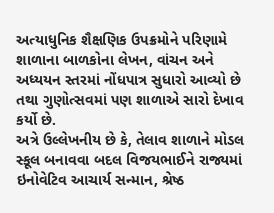અત્યાધુનિક શૈક્ષણિક ઉપક્રમોને પરિણામે શાળાના બાળકોના લેખન, વાંચન અને અધ્યયન સ્તરમાં નોંધપાત્ર સુધારો આવ્યો છે તથા ગુણોત્સવમાં પણ શાળાએ સારો દેખાવ કર્યો છે.
અત્રે ઉલ્લેખનીય છે કે, તેલાવ શાળાને મોડલ સ્કૂલ બનાવવા બદલ વિજયભાઈને રાજ્યમાં ઇનોવેટિવ આચાર્ય સન્માન, શ્રેષ્ઠ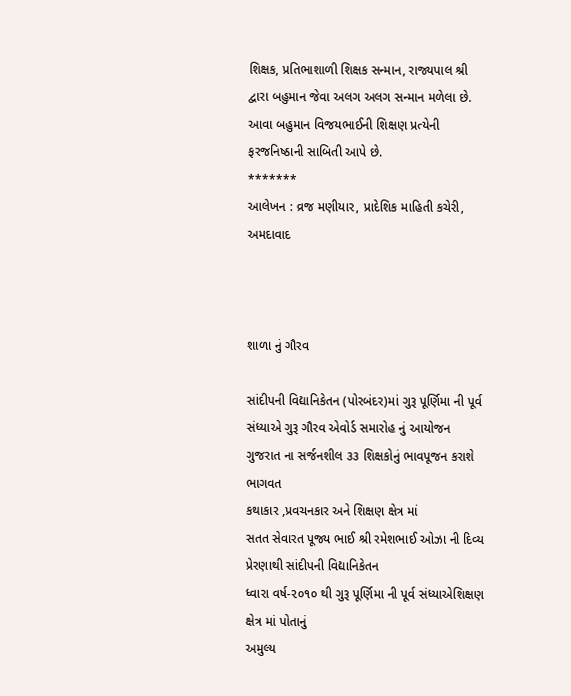શિક્ષક, પ્રતિભાશાળી શિક્ષક સન્માન, રાજ્યપાલ શ્રી દ્વારા બહુમાન જેવા અલગ અલગ સન્માન મળેલા છે. આવા બહુમાન વિજયભાઈની શિક્ષણ પ્રત્યેની ફરજનિષ્ઠાની સાબિતી આપે છે.
*******
આલેખન : વ્રજ મણીયાર, પ્રાદેશિક માહિતી કચેરી, અમદાવાદ



શાળા નું ગૌરવ

સાંદીપની વિદ્યાનિકેતન (પોરબંદર)માં ગુરૂ પૂર્ણિમા ની પૂર્વ સંધ્યાએ ગુરૂ ગૌરવ એવોર્ડ સમારોહ નું આયોજન
ગુજરાત ના સર્જનશીલ ૩૩ શિક્ષકોનું ભાવપૂજન કરાશે
ભાગવત
કથાકાર ,પ્રવચનકાર અને શિક્ષણ ક્ષેત્ર માં
સતત સેવારત પૂજ્ય ભાઈ શ્રી રમેશભાઈ ઓઝા ની દિવ્ય પ્રેરણાથી સાંદીપની વિદ્યાનિકેતન
ધ્વારા વર્ષ-૨૦૧૦ થી ગુરૂ પૂર્ણિમા ની પૂર્વ સંધ્યાએશિક્ષણ ક્ષેત્ર માં પોતાનું
અમુલ્ય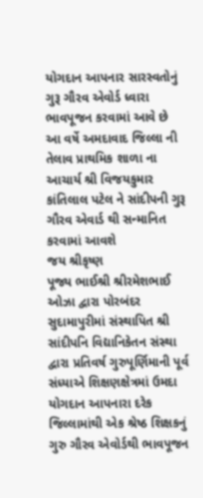યોગદાન આપનાર સારસ્વતોનું ગુરૂ ગૌરવ એવોર્ડ ધ્વારા ભાવપૂજન કરવામાં આવે છે
આ વર્ષે અમદાવાદ જિલ્લા ની તેલાવ પ્રાથમિક શાળા ના આચાર્ય શ્રી વિજયકુમાર કાંતિલાલ પટેલ ને સાંદીપની ગુરૂ ગૌરવ એવાર્ડ થી સન્માનિત કરવામાં આવશે
જય શ્રીકૃષ્ણ
પૂજ્ય ભાઈશ્રી શ્રીરમેશભાઈ ઓઝા દ્વારા પોરબંદર સુદામાપુરીમાં સંસ્થાપિત શ્રી સાંદીપનિ વિદ્યાનિકેતન સંસ્થા દ્વારા પ્રતિવર્ષ ગુરુપૂર્ણિમાની પૂર્વ સંધ્યાએ શિક્ષણક્ષેત્રમાં ઉમદા યોગદાન આપનારા દરેક જિલ્લામાંથી એક શ્રેષ્ઠ શિક્ષકનું ગુરુ ગૌરવ એવોર્ડથી ભાવપૂજન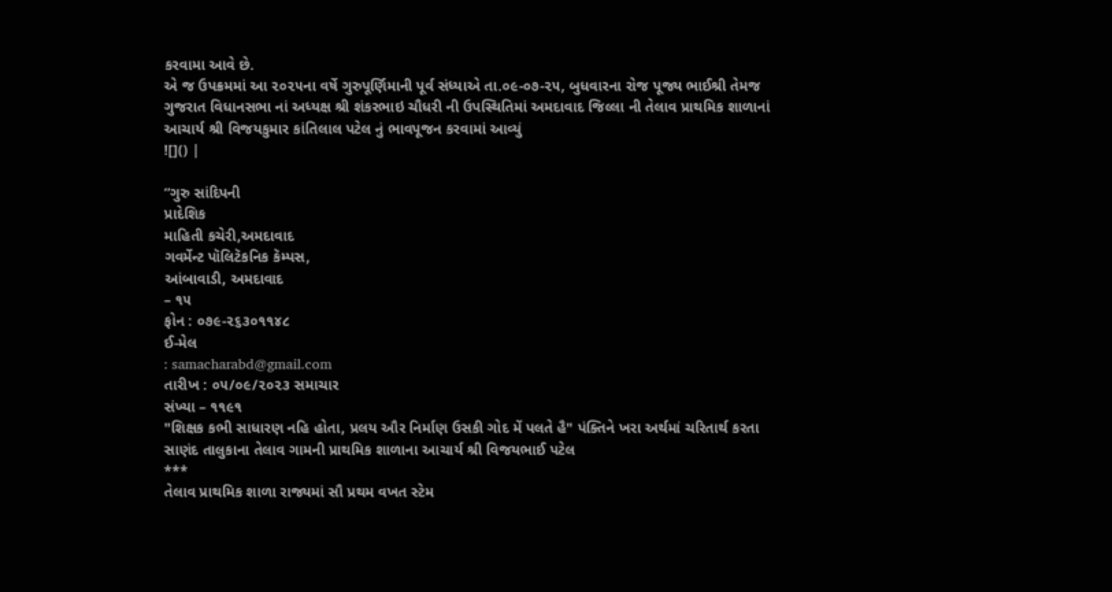કરવામા આવે છે.
એ જ ઉપક્રમમાં આ ૨૦૨૫ના વર્ષે ગુરુપૂર્ણિમાની પૂર્વ સંધ્યાએ તા.૦૯-૦૭-૨૫, બુધવારના રોજ પૂજ્ય ભાઈશ્રી તેમજ ગુજરાત વિધાનસભા નાં અધ્યક્ષ શ્રી શંકરભાઇ ચૌધરી ની ઉપસ્થિતિમાં અમદાવાદ જિલ્લા ની તેલાવ પ્રાથમિક શાળાનાં આચાર્ય શ્રી વિજયકુમાર કાંતિલાલ પટેલ નું ભાવપૂજન કરવામાં આવ્યું
![]() |

“ગુરુ સાંદિપની
પ્રાદેશિક
માહિતી કચેરી,અમદાવાદ
ગવર્મેન્ટ પૉલિટૅકનિક કૅમ્પસ,
આંબાવાડી, અમદાવાદ
– ૧૫
ફોન : ૦૭૯-૨૬૩૦૧૧૪૮
ઈ-મેલ
: samacharabd@gmail.com
તારીખ : ૦૫/૦૯/૨૦૨૩ સમાચાર
સંખ્યા – ૧૧૯૧
"શિક્ષક કભી સાધારણ નહિ હોતા, પ્રલય ઔર નિર્માણ ઉસકી ગોદ મેં પલતે હૈ" પંક્તિને ખરા અર્થમાં ચરિતાર્થ કરતા સાણંદ તાલુકાના તેલાવ ગામની પ્રાથમિક શાળાના આચાર્ય શ્રી વિજયભાઈ પટેલ
***
તેલાવ પ્રાથમિક શાળા રાજ્યમાં સૌ પ્રથમ વખત સ્ટેમ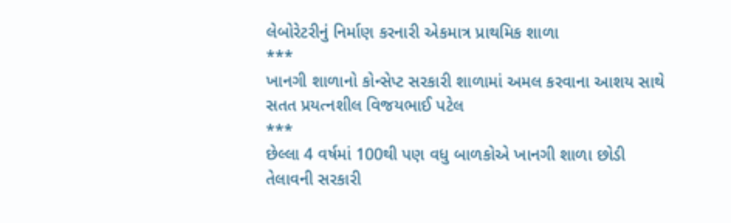લેબોરેટરીનું નિર્માણ કરનારી એકમાત્ર પ્રાથમિક શાળા
***
ખાનગી શાળાનો કોન્સેપ્ટ સરકારી શાળામાં અમલ કરવાના આશય સાથે સતત પ્રયત્નશીલ વિજયભાઈ પટેલ
***
છેલ્લા 4 વર્ષમાં 100થી પણ વધુ બાળકોએ ખાનગી શાળા છોડી તેલાવની સરકારી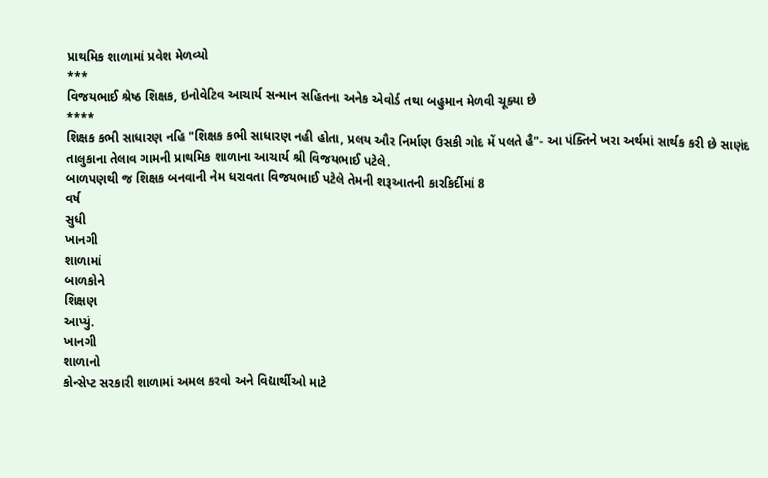પ્રાથમિક શાળામાં પ્રવેશ મેળવ્યો
***
વિજયભાઈ શ્રેષ્ઠ શિક્ષક, ઇનોવેટિવ આચાર્ય સન્માન સહિતના અનેક એવોર્ડ તથા બહુમાન મેળવી ચૂક્યા છે
****
શિક્ષક કભી સાધારણ નહિ "શિક્ષક કભી સાધારણ નહી હોતા, પ્રલય ઔર નિર્માણ ઉસકી ગોદ મેં પલતે હૈ"- આ પંક્તિને ખરા અર્થમાં સાર્થક કરી છે સાણંદ તાલુકાના તેલાવ ગામની પ્રાથમિક શાળાના આચાર્ય શ્રી વિજયભાઈ પટેલે.
બાળપણથી જ શિક્ષક બનવાની નેમ ધરાવતા વિજયભાઈ પટેલે તેમની શરૂઆતની કારકિર્દીમાં 8
વર્ષ
સુધી
ખાનગી
શાળામાં
બાળકોને
શિક્ષણ
આપ્યું.
ખાનગી
શાળાનો
કોન્સેપ્ટ સરકારી શાળામાં અમલ કરવો અને વિદ્યાર્થીઓ માટે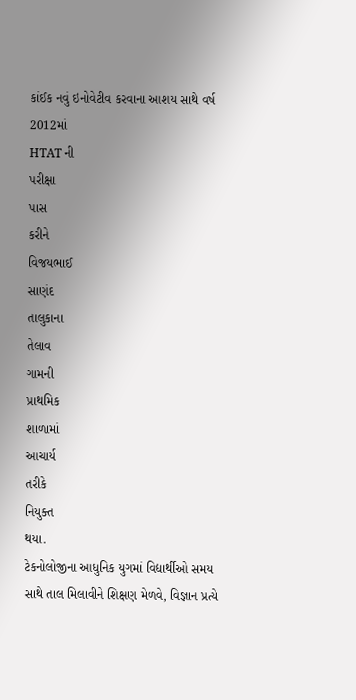કાંઈક નવું ઇનોવેટીવ કરવાના આશય સાથે વર્ષ
2012માં
HTAT ની
પરીક્ષા
પાસ
કરીને
વિજયભાઈ
સાણંદ
તાલુકાના
તેલાવ
ગામની
પ્રાથમિક
શાળામાં
આચાર્ય
તરીકે
નિયુક્ત
થયા.
ટેકનોલોજીના આધુનિક યુગમાં વિદ્યાર્થીઓ સમય સાથે તાલ મિલાવીને શિક્ષણ મેળવે, વિજ્ઞાન પ્રત્યે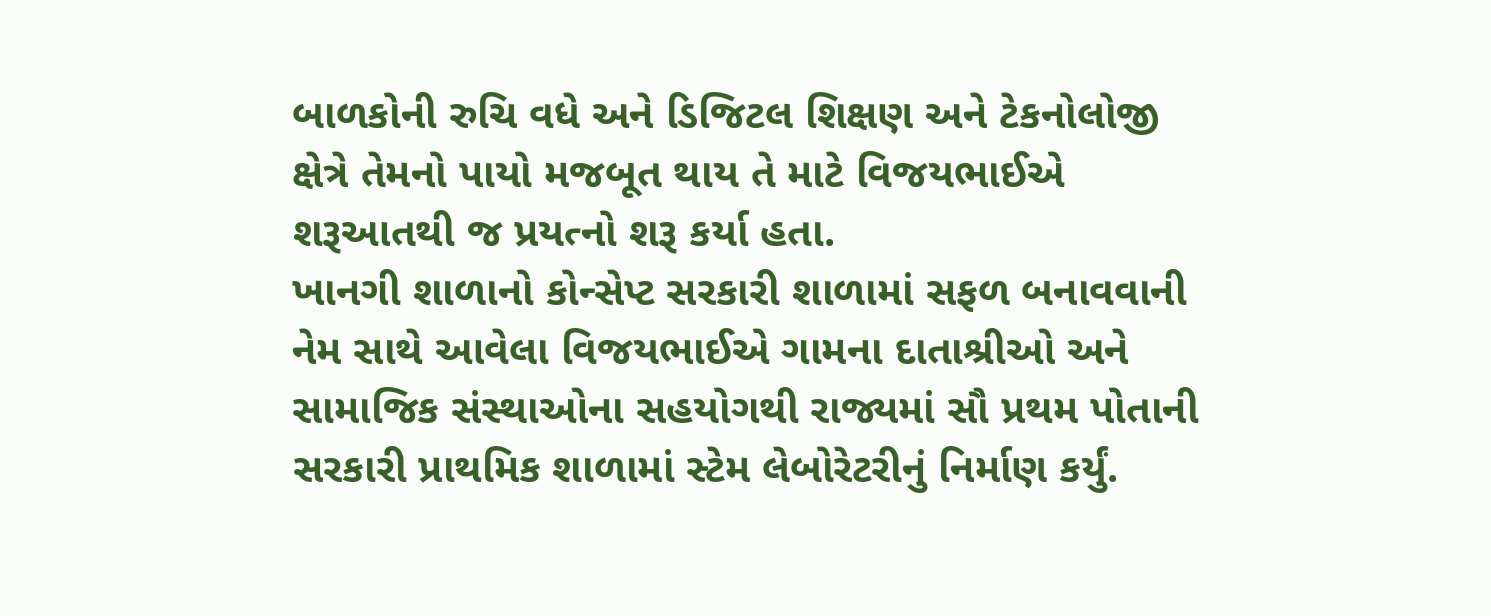બાળકોની રુચિ વધે અને ડિજિટલ શિક્ષણ અને ટેકનોલોજી ક્ષેત્રે તેમનો પાયો મજબૂત થાય તે માટે વિજયભાઈએ શરૂઆતથી જ પ્રયત્નો શરૂ કર્યા હતા.
ખાનગી શાળાનો કોન્સેપ્ટ સરકારી શાળામાં સફળ બનાવવાની નેમ સાથે આવેલા વિજયભાઈએ ગામના દાતાશ્રીઓ અને સામાજિક સંસ્થાઓના સહયોગથી રાજ્યમાં સૌ પ્રથમ પોતાની સરકારી પ્રાથમિક શાળામાં સ્ટેમ લેબોરેટરીનું નિર્માણ કર્યું.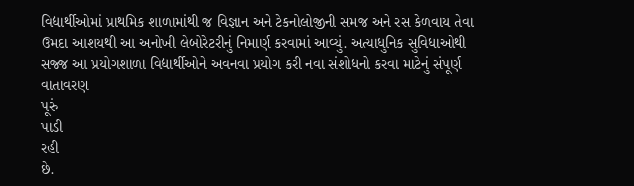વિદ્યાર્થીઓમાં પ્રાથમિક શાળામાંથી જ વિજ્ઞાન અને ટેકનોલોજીની સમજ અને રસ કેળવાય તેવા ઉમદા આશયથી આ અનોખી લેબોરેટરીનું નિમાર્ણ કરવામાં આવ્યું. અત્યાધુનિક સુવિધાઓથી સજ્જ આ પ્રયોગશાળા વિદ્યાર્થીઓને અવનવા પ્રયોગ કરી નવા સંશોધનો કરવા માટેનું સંપૂર્ણ વાતાવરણ
પૂરું
પાડી
રહી
છે.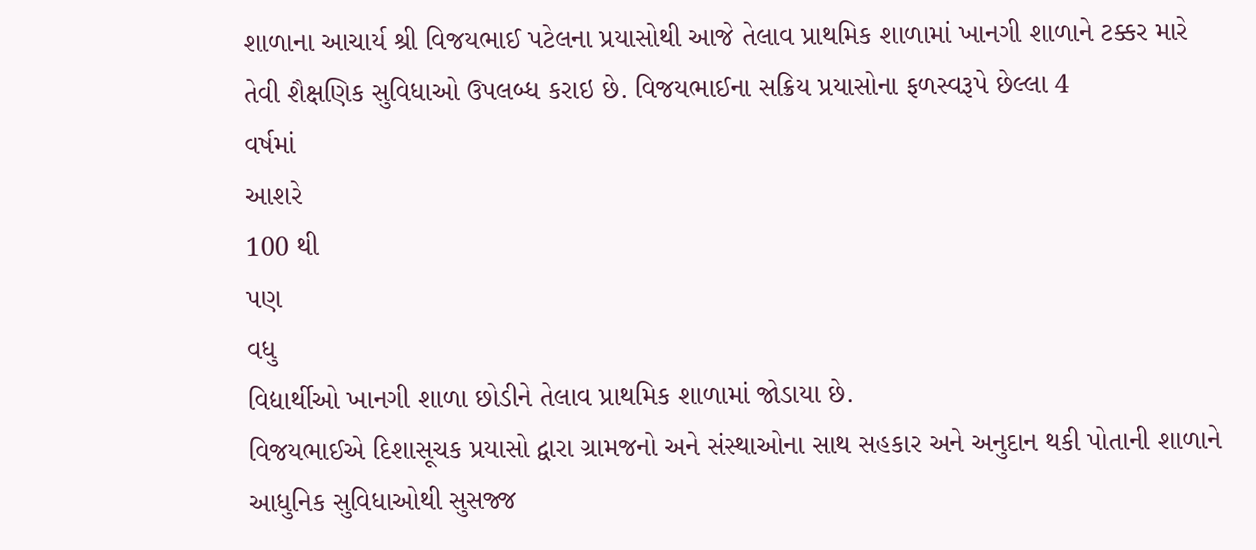શાળાના આચાર્ય શ્રી વિજયભાઈ પટેલના પ્રયાસોથી આજે તેલાવ પ્રાથમિક શાળામાં ખાનગી શાળાને ટક્કર મારે તેવી શૈક્ષણિક સુવિધાઓ ઉપલબ્ધ કરાઇ છે. વિજયભાઈના સક્રિય પ્રયાસોના ફળસ્વરૂપે છેલ્લા 4
વર્ષમાં
આશરે
100 થી
પણ
વધુ
વિદ્યાર્થીઓ ખાનગી શાળા છોડીને તેલાવ પ્રાથમિક શાળામાં જોડાયા છે.
વિજયભાઈએ દિશાસૂચક પ્રયાસો દ્વારા ગ્રામજનો અને સંસ્થાઓના સાથ સહકાર અને અનુદાન થકી પોતાની શાળાને આધુનિક સુવિધાઓથી સુસજ્જ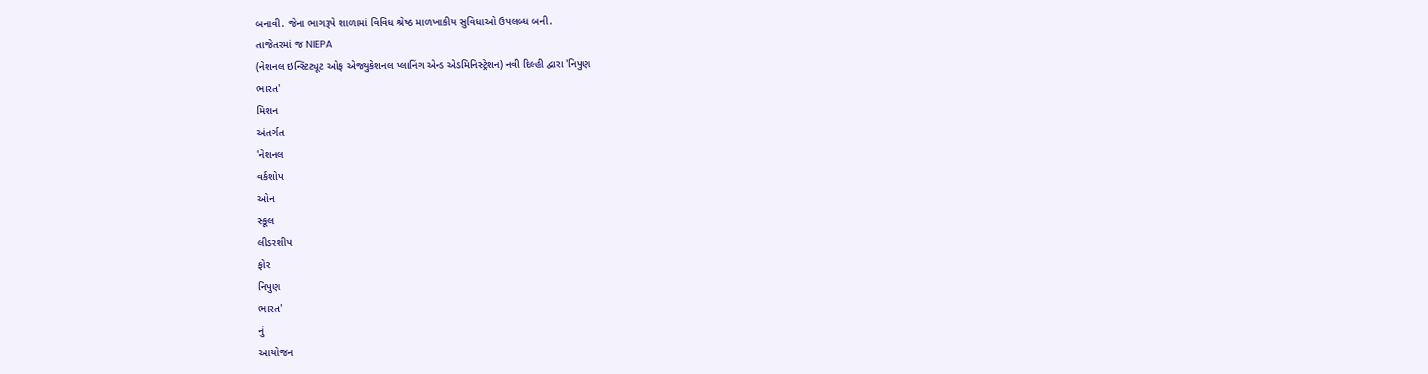બનાવી. જેના ભાગરૂપે શાળામાં વિવિધ શ્રેષ્ઠ માળખાકીય સુવિધાઓ ઉપલબ્ધ બની.
તાજેતરમાં જ NIEPA
(નેશનલ ઇન્સ્ટિટ્યૂટ ઓફ એજ્યુકેશનલ પ્લાનિંગ એન્ડ એડમિનિસ્ટ્રેશન) નવી દિલ્હી દ્વારા 'નિપુણ
ભારત'
મિશન
અંતર્ગત
'નેશનલ
વર્કશોપ
ઓન
સ્કૂલ
લીડરશીપ
ફોર
નિપુણ
ભારત'
નું
આયોજન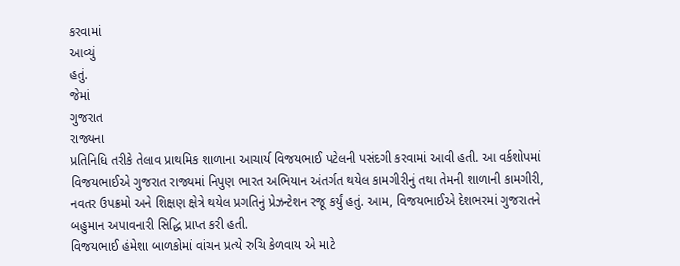કરવામાં
આવ્યું
હતું.
જેમાં
ગુજરાત
રાજ્યના
પ્રતિનિધિ તરીકે તેલાવ પ્રાથમિક શાળાના આચાર્ય વિજયભાઈ પટેલની પસંદગી કરવામાં આવી હતી. આ વર્કશોપમાં વિજયભાઈએ ગુજરાત રાજ્યમાં નિપુણ ભારત અભિયાન અંતર્ગત થયેલ કામગીરીનું તથા તેમની શાળાની કામગીરી, નવતર ઉપક્રમો અને શિક્ષણ ક્ષેત્રે થયેલ પ્રગતિનું પ્રેઝન્ટેશન રજૂ કર્યું હતું. આમ, વિજયભાઈએ દેશભરમાં ગુજરાતને બહુમાન અપાવનારી સિદ્ધિ પ્રાપ્ત કરી હતી.
વિજયભાઈ હંમેશા બાળકોમાં વાંચન પ્રત્યે રુચિ કેળવાય એ માટે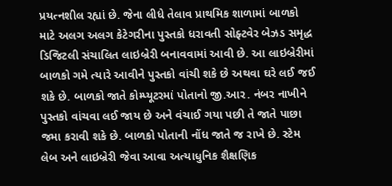પ્રયત્નશીલ રહ્યાં છે. જેના લીધે તેલાવ પ્રાથમિક શાળામાં બાળકો માટે અલગ અલગ કેટેગરીના પુસ્તકો ધરાવતી સોફ્ટવેર બેઝડ સમૃદ્ધ ડિજિટલી સંચાલિત લાઇબ્રેરી બનાવવામાં આવી છે. આ લાઇબ્રેરીમાં બાળકો ગમે ત્યારે આવીને પુસ્તકો વાંચી શકે છે અથવા ઘરે લઈ જઈ શકે છે. બાળકો જાતે કોમ્પ્યૂટરમાં પોતાનો જી.આર. નંબર નાખીને પુસ્તકો વાંચવા લઈ જાય છે અને વંચાઈ ગયા પછી તે જાતે પાછા જમા કરાવી શકે છે. બાળકો પોતાની નોંધ જાતે જ રાખે છે. સ્ટેમ લેબ અને લાઇબ્રેરી જેવા આવા અત્યાધુનિક શૈક્ષણિક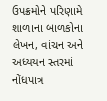ઉપક્રમોને પરિણામે શાળાના બાળકોના લેખન, વાંચન અને અધ્યયન સ્તરમાં નોંધપાત્ર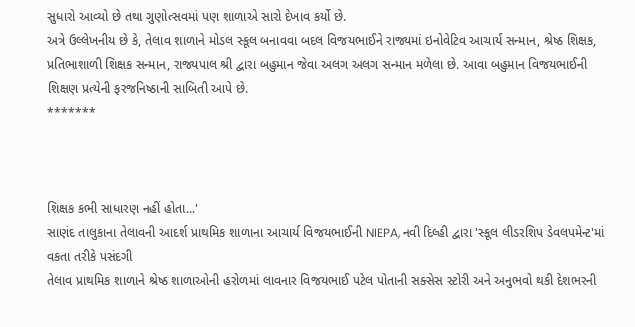સુધારો આવ્યો છે તથા ગુણોત્સવમાં પણ શાળાએ સારો દેખાવ કર્યો છે.
અત્રે ઉલ્લેખનીય છે કે, તેલાવ શાળાને મોડલ સ્કૂલ બનાવવા બદલ વિજયભાઈને રાજ્યમાં ઇનોવેટિવ આચાર્ય સન્માન, શ્રેષ્ઠ શિક્ષક, પ્રતિભાશાળી શિક્ષક સન્માન, રાજ્યપાલ શ્રી દ્વારા બહુમાન જેવા અલગ અલગ સન્માન મળેલા છે. આવા બહુમાન વિજયભાઈની શિક્ષણ પ્રત્યેની ફરજનિષ્ઠાની સાબિતી આપે છે.
*******



શિક્ષક કભી સાધારણ નહીં હોતા...'
સાણંદ તાલુકાના તેલાવની આદર્શ પ્રાથમિક શાળાના આચાર્ય વિજયભાઈની NIEPA, નવી દિલ્હી દ્વારા 'સ્કૂલ લીડરશિપ ડેવલપમેન્ટ'માં વકતા તરીકે પસંદગી
તેલાવ પ્રાથમિક શાળાને શ્રેષ્ઠ શાળાઓની હરોળમાં લાવનાર વિજયભાઈ પટેલ પોતાની સક્સેસ સ્ટોરી અને અનુભવો થકી દેશભરની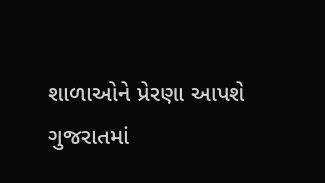શાળાઓને પ્રેરણા આપશે
ગુજરાતમાં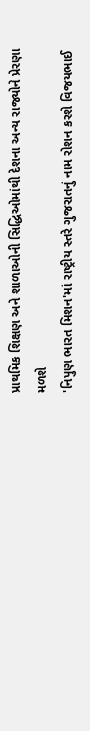પ્રાથમિક શિક્ષણ અને શાળાઓની સિદ્ધિઓમાંથી દેશના અન્ય રાજ્યોને પ્રેરણા મળશે
'નિપુણ ભારત મિશન'માં રાષ્ટ્રીય સ્તરે ગુજરાતનું નામ રોશન કરશે વિજયભાઈ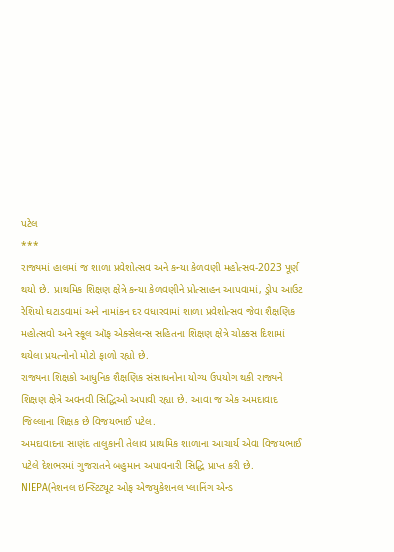પટેલ
***
રાજ્યમાં હાલમાં જ શાળા પ્રવેશોત્સવ અને કન્યા કેળવણી મહોત્સવ-2023 પૂર્ણ થયો છે. પ્રાથમિક શિક્ષણ ક્ષેત્રે કન્યા કેળવણીને પ્રોત્સાહન આપવામાં, ડ્રોપ આઉટ રેશિયો ઘટાડવામાં અને નામાંકન દર વધારવામાં શાળા પ્રવેશોત્સવ જેવા શૈક્ષણિક મહોત્સવો અને સ્કૂલ ઑફ એક્સેલન્સ સહિતના શિક્ષણ ક્ષેત્રે ચોક્કસ દિશામાં થયેલા પ્રયત્નોનો મોટો ફાળો રહ્યો છે.
રાજ્યના શિક્ષકો આધુનિક શૈક્ષણિક સંસાધનોના યોગ્ય ઉપયોગ થકી રાજ્યને શિક્ષણ ક્ષેત્રે અવનવી સિદ્ધિઓ અપાવી રહ્યા છે. આવા જ એક અમદાવાદ જિલ્લાના શિક્ષક છે વિજયભાઈ પટેલ.
અમદાવાદના સાણંદ તાલુકાની તેલાવ પ્રાથમિક શાળાના આચાર્ય એવા વિજયભાઈ પટેલે દેશભરમાં ગુજરાતને બહુમાન અપાવનારી સિદ્ધિ પ્રાપ્ત કરી છે.
NIEPA(નેશનલ ઇન્સ્ટિટ્યૂટ ઓફ એજયુકેશનલ પ્લાનિંગ એન્ડ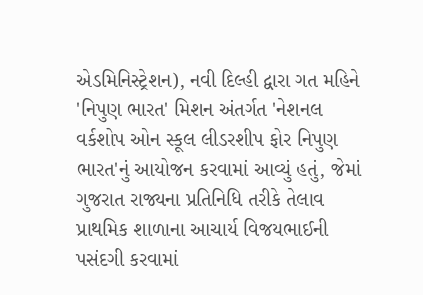એડમિનિસ્ટ્રેશન), નવી દિલ્હી દ્વારા ગત મહિને 'નિપુણ ભારત' મિશન અંતર્ગત 'નેશનલ વર્કશોપ ઓન સ્કૂલ લીડરશીપ ફોર નિપુણ ભારત'નું આયોજન કરવામાં આવ્યું હતું, જેમાં ગુજરાત રાજ્યના પ્રતિનિધિ તરીકે તેલાવ પ્રાથમિક શાળાના આચાર્ય વિજયભાઈની પસંદગી કરવામાં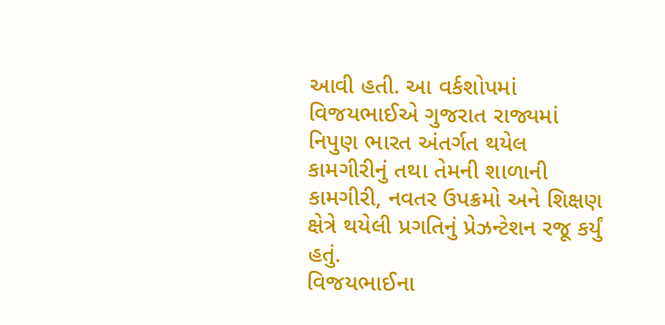આવી હતી. આ વર્કશોપમાં વિજયભાઈએ ગુજરાત રાજ્યમાં નિપુણ ભારત અંતર્ગત થયેલ કામગીરીનું તથા તેમની શાળાની કામગીરી, નવતર ઉપક્રમો અને શિક્ષણ ક્ષેત્રે થયેલી પ્રગતિનું પ્રેઝન્ટેશન રજૂ કર્યું હતું.
વિજયભાઈના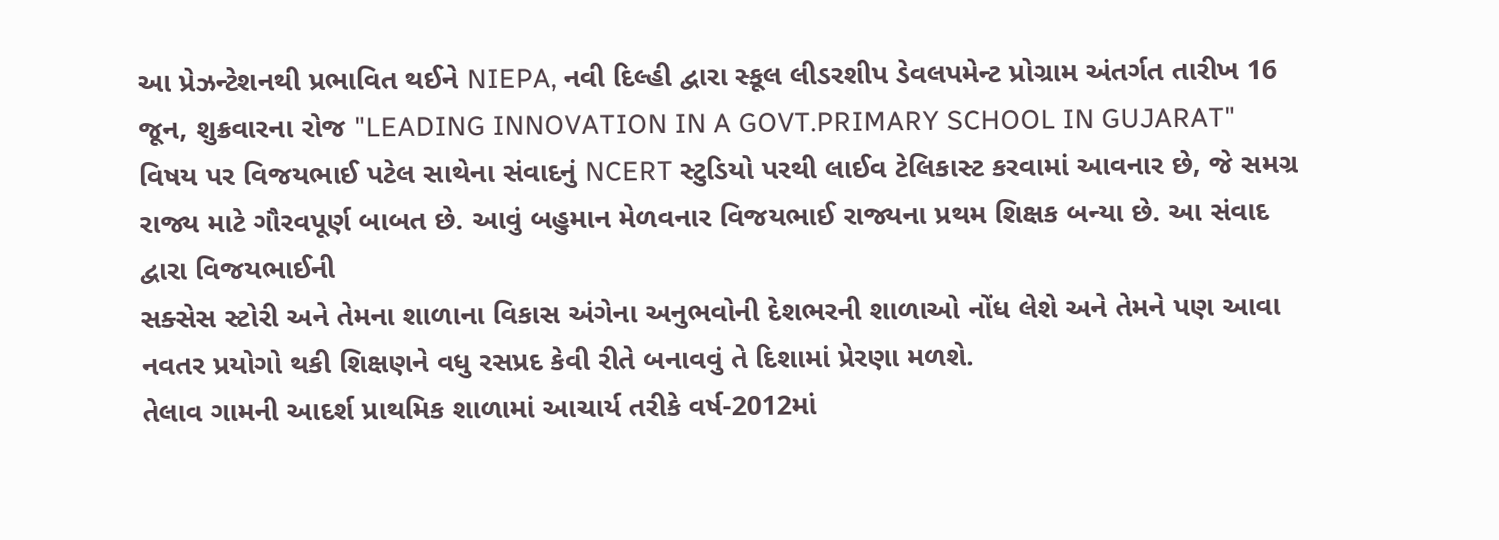આ પ્રેઝન્ટેશનથી પ્રભાવિત થઈને NIEPA, નવી દિલ્હી દ્વારા સ્કૂલ લીડરશીપ ડેવલપમેન્ટ પ્રોગ્રામ અંતર્ગત તારીખ 16 જૂન, શુક્રવારના રોજ "LEADING INNOVATION IN A GOVT.PRIMARY SCHOOL IN GUJARAT" વિષય પર વિજયભાઈ પટેલ સાથેના સંવાદનું NCERT સ્ટુડિયો પરથી લાઈવ ટેલિકાસ્ટ કરવામાં આવનાર છે, જે સમગ્ર રાજ્ય માટે ગૌરવપૂર્ણ બાબત છે. આવું બહુમાન મેળવનાર વિજયભાઈ રાજ્યના પ્રથમ શિક્ષક બન્યા છે. આ સંવાદ દ્વારા વિજયભાઈની
સક્સેસ સ્ટોરી અને તેમના શાળાના વિકાસ અંગેના અનુભવોની દેશભરની શાળાઓ નોંધ લેશે અને તેમને પણ આવા નવતર પ્રયોગો થકી શિક્ષણને વધુ રસપ્રદ કેવી રીતે બનાવવું તે દિશામાં પ્રેરણા મળશે.
તેલાવ ગામની આદર્શ પ્રાથમિક શાળામાં આચાર્ય તરીકે વર્ષ-2012માં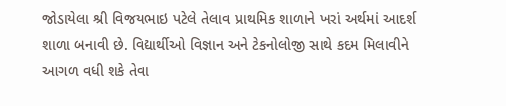જોડાયેલા શ્રી વિજયભાઇ પટેલે તેલાવ પ્રાથમિક શાળાને ખરાં અર્થમાં આદર્શ શાળા બનાવી છે. વિદ્યાર્થીઓ વિજ્ઞાન અને ટેકનોલોજી સાથે કદમ મિલાવીને આગળ વધી શકે તેવા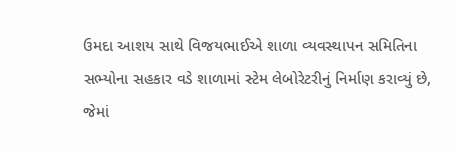ઉમદા આશય સાથે વિજયભાઈએ શાળા વ્યવસ્થાપન સમિતિના સભ્યોના સહકાર વડે શાળામાં સ્ટેમ લેબોરેટરીનું નિર્માણ કરાવ્યું છે, જેમાં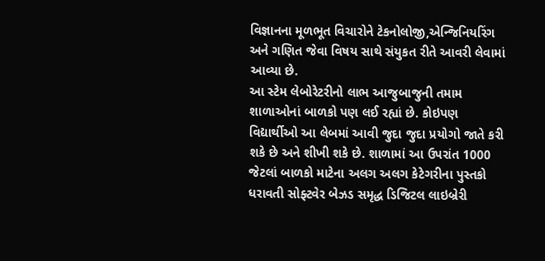વિજ્ઞાનના મૂળભૂત વિચારોને ટેકનોલોજી,એન્જિનિયરિંગ અને ગણિત જેવા વિષય સાથે સંયુકત રીતે આવરી લેવામાં આવ્યા છે.
આ સ્ટેમ લેબોરેટરીનો લાભ આજુબાજુની તમામ શાળાઓનાં બાળકો પણ લઈ રહ્યાં છે. કોઇપણ વિદ્યાર્થીઓ આ લેબમાં આવી જુદા જુદા પ્રયોગો જાતે કરી શકે છે અને શીખી શકે છે. શાળામાં આ ઉપરાંત 1000 જેટલાં બાળકો માટેના અલગ અલગ કેટેગરીના પુસ્તકો ધરાવતી સોફ્ટવેર બેઝડ સમૃદ્ધ ડિજિટલ લાઇબ્રેરી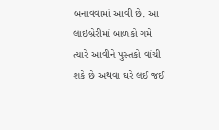બનાવવામાં આવી છે. આ લાઇબ્રેરીમાં બાળકો ગમે ત્યારે આવીને પુસ્તકો વાંચી શકે છે અથવા ઘરે લઈ જઈ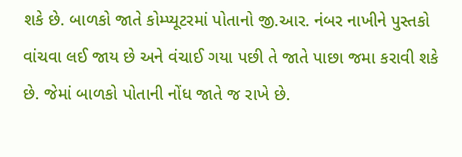શકે છે. બાળકો જાતે કોમ્પ્યૂટરમાં પોતાનો જી.આર. નંબર નાખીને પુસ્તકો વાંચવા લઈ જાય છે અને વંચાઈ ગયા પછી તે જાતે પાછા જમા કરાવી શકે છે. જેમાં બાળકો પોતાની નોંધ જાતે જ રાખે છે.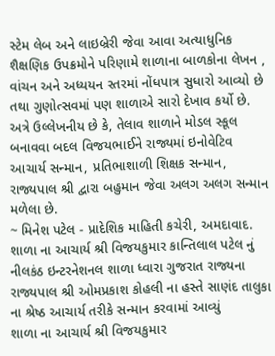સ્ટેમ લેબ અને લાઇબ્રેરી જેવા આવા અત્યાધુનિક શૈક્ષણિક ઉપક્રમોને પરિણામે શાળાના બાળકોના લેખન , વાંચન અને અધ્યયન સ્તરમાં નોંધપાત્ર સુધારો આવ્યો છે તથા ગુણોત્સવમાં પણ શાળાએ સારો દેખાવ કર્યો છે.
અત્રે ઉલ્લેખનીય છે કે, તેલાવ શાળાને મોડલ સ્કૂલ બનાવવા બદલ વિજયભાઈને રાજ્યમાં ઇનોવેટિવ આચાર્ય સન્માન, પ્રતિભાશાળી શિક્ષક સન્માન, રાજ્યપાલ શ્રી દ્વારા બહુમાન જેવા અલગ અલગ સન્માન મળેલા છે.
~ મિનેશ પટેલ - પ્રાદેશિક માહિતી કચેરી, અમદાવાદ.
શાળા ના આચાર્ય શ્રી વિજયકુમાર કાન્તિલાલ પટેલ નું નીલકંઠ ઇન્ટરનેશનલ શાળા ધ્વારા ગુજરાત રાજ્યના રાજ્યપાલ શ્રી ઓમપ્રકાશ કોહલી ના હસ્તે સાણંદ તાલુકા ના શ્રેષ્ઠ આચાર્ય તરીકે સન્માન કરવામાં આવ્યું
શાળા ના આચાર્ય શ્રી વિજયકુમાર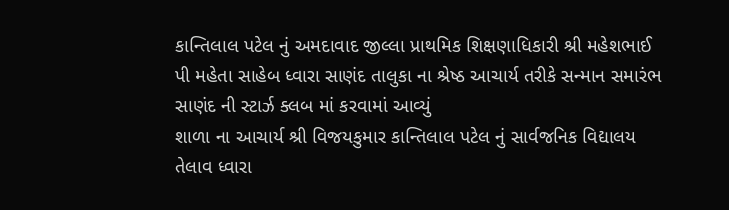કાન્તિલાલ પટેલ નું અમદાવાદ જીલ્લા પ્રાથમિક શિક્ષણાધિકારી શ્રી મહેશભાઈ પી મહેતા સાહેબ ધ્વારા સાણંદ તાલુકા ના શ્રેષ્ઠ આચાર્ય તરીકે સન્માન સમારંભ સાણંદ ની સ્ટાર્ઝ ક્લબ માં કરવામાં આવ્યું
શાળા ના આચાર્ય શ્રી વિજયકુમાર કાન્તિલાલ પટેલ નું સાર્વજનિક વિદ્યાલય તેલાવ ધ્વારા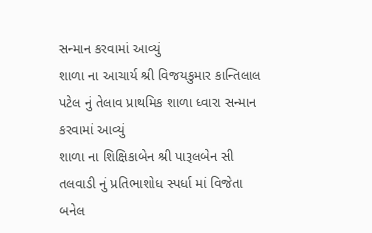સન્માન કરવામાં આવ્યું
શાળા ના આચાર્ય શ્રી વિજયકુમાર કાન્તિલાલ પટેલ નું તેલાવ પ્રાથમિક શાળા ધ્વારા સન્માન કરવામાં આવ્યું
શાળા ના શિક્ષિકાબેન શ્રી પારૂલબેન સી તલવાડી નું પ્રતિભાશોધ સ્પર્ધા માં વિજેતા બનેલ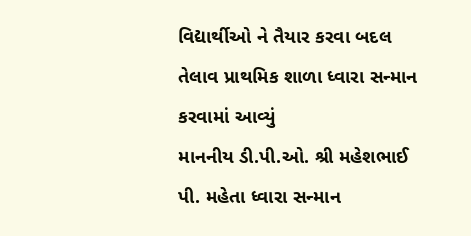વિદ્યાર્થીઓ ને તૈયાર કરવા બદલ તેલાવ પ્રાથમિક શાળા ધ્વારા સન્માન કરવામાં આવ્યું
માનનીય ડી.પી.ઓ. શ્રી મહેશભાઈ પી. મહેતા ધ્વારા સન્માન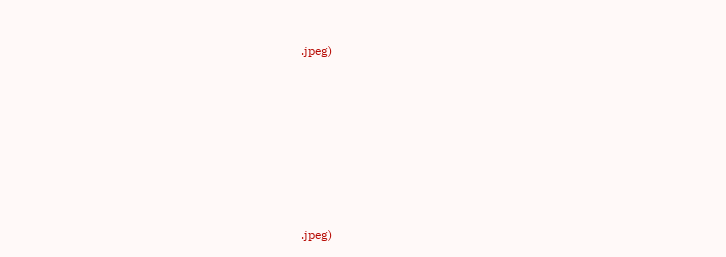.jpeg)










.jpeg)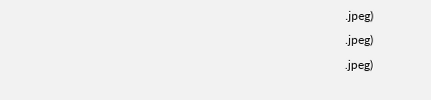.jpeg)
.jpeg)
.jpeg)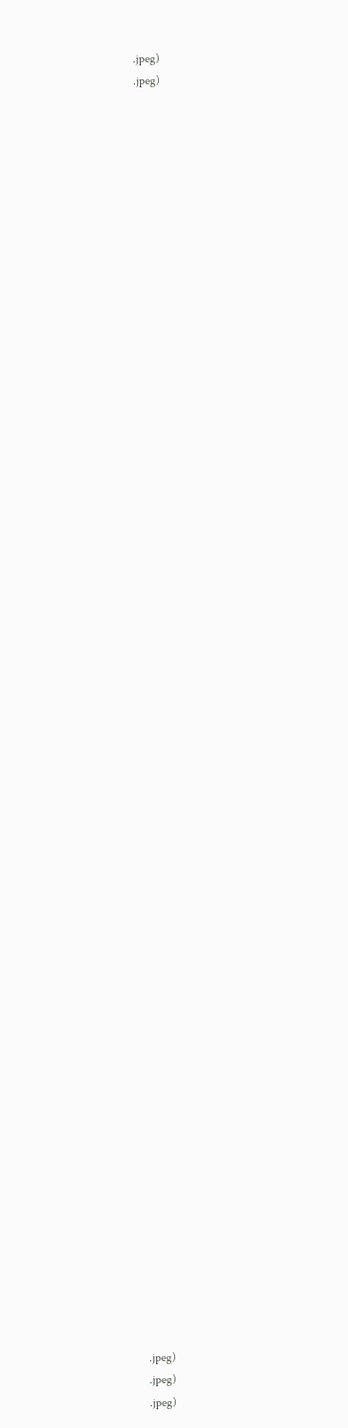.jpeg)
.jpeg)
























































.jpeg)
.jpeg)
.jpeg)